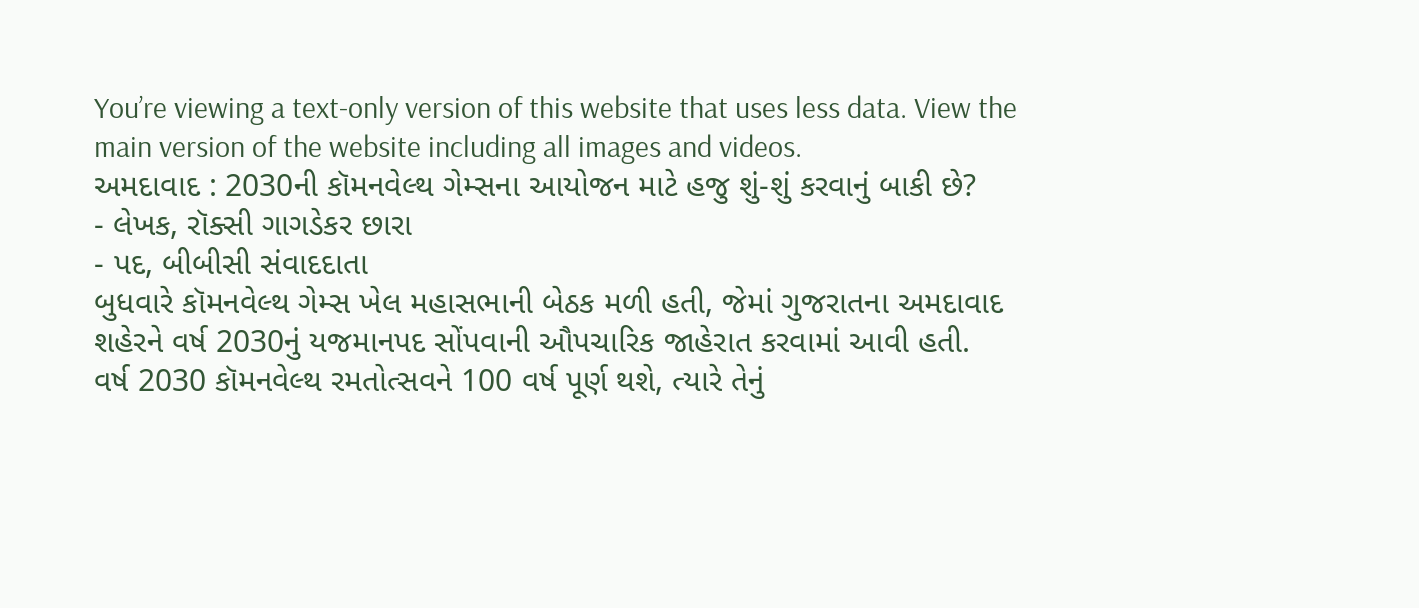You’re viewing a text-only version of this website that uses less data. View the main version of the website including all images and videos.
અમદાવાદ : 2030ની કૉમનવેલ્થ ગેમ્સના આયોજન માટે હજુ શું-શું કરવાનું બાકી છે?
- લેખક, રૉક્સી ગાગડેકર છારા
- પદ, બીબીસી સંવાદદાતા
બુધવારે કૉમનવેલ્થ ગેમ્સ ખેલ મહાસભાની બેઠક મળી હતી, જેમાં ગુજરાતના અમદાવાદ શહેરને વર્ષ 2030નું યજમાનપદ સોંપવાની ઔપચારિક જાહેરાત કરવામાં આવી હતી.
વર્ષ 2030 કૉમનવેલ્થ રમતોત્સવને 100 વર્ષ પૂર્ણ થશે, ત્યારે તેનું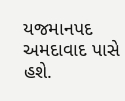યજમાનપદ અમદાવાદ પાસે હશે.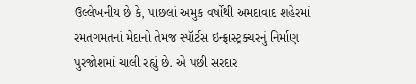ઉલ્લેખનીય છે કે, પાછલાં અમુક વર્ષોથી અમદાવાદ શહેરમાં રમતગમતનાં મેદાનો તેમજ સ્પૉર્ટસ ઇન્ફ્રાસ્ટ્રક્ચરનું નિર્માણ પુરજોશમાં ચાલી રહ્યું છે. એ પછી સરદાર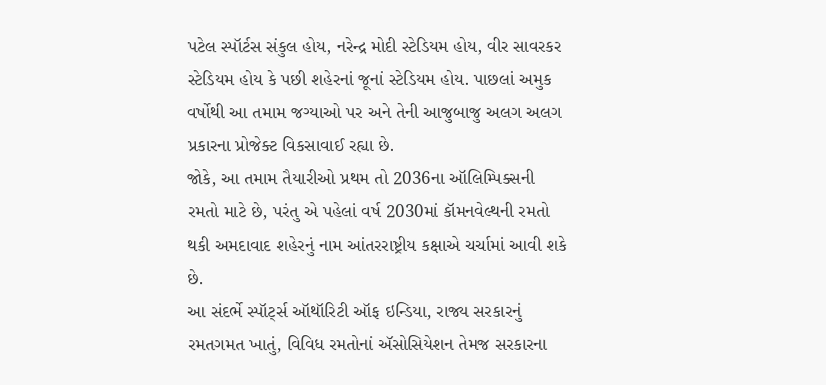પટેલ સ્પૉર્ટસ સંકુલ હોય, નરેન્દ્ર મોદી સ્ટેડિયમ હોય, વીર સાવરકર સ્ટેડિયમ હોય કે પછી શહેરનાં જૂનાં સ્ટેડિયમ હોય. પાછલાં અમુક વર્ષોથી આ તમામ જગ્યાઓ પર અને તેની આજુબાજુ અલગ અલગ પ્રકારના પ્રોજેક્ટ વિકસાવાઈ રહ્યા છે.
જોકે, આ તમામ તૈયારીઓ પ્રથમ તો 2036ના ઑલિમ્પિક્સની રમતો માટે છે, પરંતુ એ પહેલાં વર્ષ 2030માં કૉમનવેલ્થની રમતો થકી અમદાવાદ શહેરનું નામ આંતરરાષ્ટ્રીય કક્ષાએ ચર્ચામાં આવી શકે છે.
આ સંદર્ભે સ્પૉર્ટ્સ ઑથૉરિટી ઑફ ઇન્ડિયા, રાજ્ય સરકારનું રમતગમત ખાતું, વિવિધ રમતોનાં ઍસોસિયેશન તેમજ સરકારના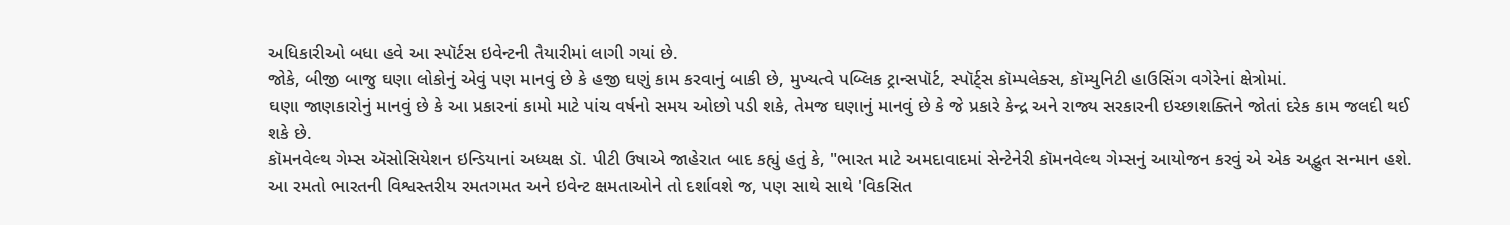અધિકારીઓ બધા હવે આ સ્પૉર્ટસ ઇવેન્ટની તૈયારીમાં લાગી ગયાં છે.
જોકે, બીજી બાજુ ઘણા લોકોનું એવું પણ માનવું છે કે હજી ઘણું કામ કરવાનું બાકી છે, મુખ્યત્વે પબ્લિક ટ્રાન્સપૉર્ટ, સ્પૉર્ટ્સ કૉમ્પલેક્સ, કૉમ્યુનિટી હાઉસિંગ વગેરેનાં ક્ષેત્રોમાં.
ઘણા જાણકારોનું માનવું છે કે આ પ્રકારનાં કામો માટે પાંચ વર્ષનો સમય ઓછો પડી શકે, તેમજ ઘણાનું માનવું છે કે જે પ્રકારે કેન્દ્ર અને રાજ્ય સરકારની ઇચ્છાશક્તિને જોતાં દરેક કામ જલદી થઈ શકે છે.
કૉમનવેલ્થ ગેમ્સ ઍસોસિયેશન ઇન્ડિયાનાં અધ્યક્ષ ડૉ. પીટી ઉષાએ જાહેરાત બાદ કહ્યું હતું કે, "ભારત માટે અમદાવાદમાં સેન્ટેનેરી કૉમનવેલ્થ ગેમ્સનું આયોજન કરવું એ એક અદ્ભુત સન્માન હશે. આ રમતો ભારતની વિશ્વસ્તરીય રમતગમત અને ઇવેન્ટ ક્ષમતાઓને તો દર્શાવશે જ, પણ સાથે સાથે 'વિકસિત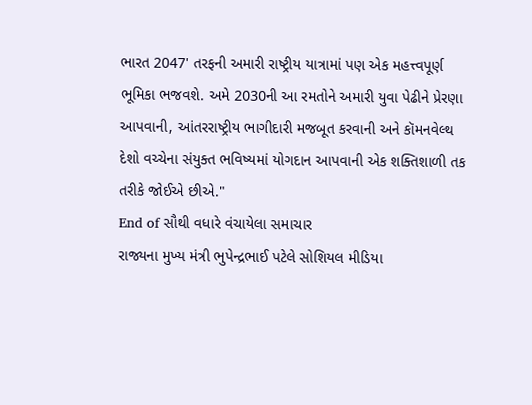ભારત 2047' તરફની અમારી રાષ્ટ્રીય યાત્રામાં પણ એક મહત્ત્વપૂર્ણ ભૂમિકા ભજવશે. અમે 2030ની આ રમતોને અમારી યુવા પેઢીને પ્રેરણા આપવાની, આંતરરાષ્ટ્રીય ભાગીદારી મજબૂત કરવાની અને કૉમનવેલ્થ દેશો વચ્ચેના સંયુક્ત ભવિષ્યમાં યોગદાન આપવાની એક શક્તિશાળી તક તરીકે જોઈએ છીએ."
End of સૌથી વધારે વંચાયેલા સમાચાર
રાજ્યના મુખ્ય મંત્રી ભુપેન્દ્રભાઈ પટેલે સોશિયલ મીડિયા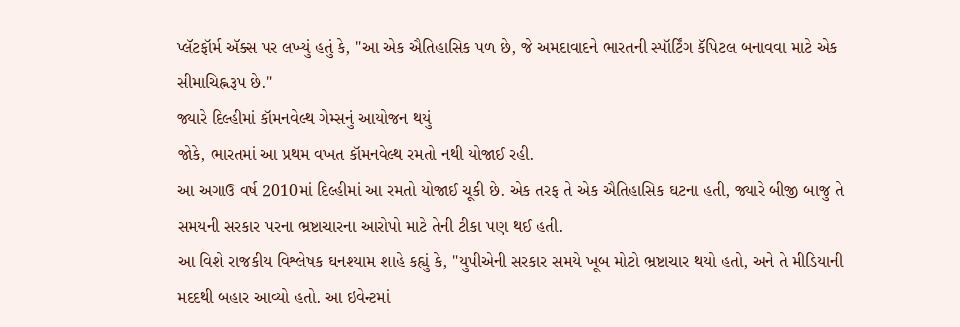પ્લૅટફૉર્મ ઍક્સ પર લખ્યું હતું કે, "આ એક ઐતિહાસિક પળ છે, જે અમદાવાદને ભારતની સ્પૉર્ટિંગ કૅપિટલ બનાવવા માટે એક સીમાચિહ્નરૂપ છે."
જ્યારે દિલ્હીમાં કૉમનવેલ્થ ગેમ્સનું આયોજન થયું
જોકે, ભારતમાં આ પ્રથમ વખત કૉમનવેલ્થ રમતો નથી યોજાઈ રહી.
આ અગાઉ વર્ષ 2010માં દિલ્હીમાં આ રમતો યોજાઈ ચૂકી છે. એક તરફ તે એક ઐતિહાસિક ઘટના હતી, જ્યારે બીજી બાજુ તે સમયની સરકાર પરના ભ્રષ્ટાચારના આરોપો માટે તેની ટીકા પણ થઈ હતી.
આ વિશે રાજકીય વિશ્લેષક ઘનશ્યામ શાહે કહ્યું કે, "યુપીએની સરકાર સમયે ખૂબ મોટો ભ્રષ્ટાચાર થયો હતો, અને તે મીડિયાની મદદથી બહાર આવ્યો હતો. આ ઇવેન્ટમાં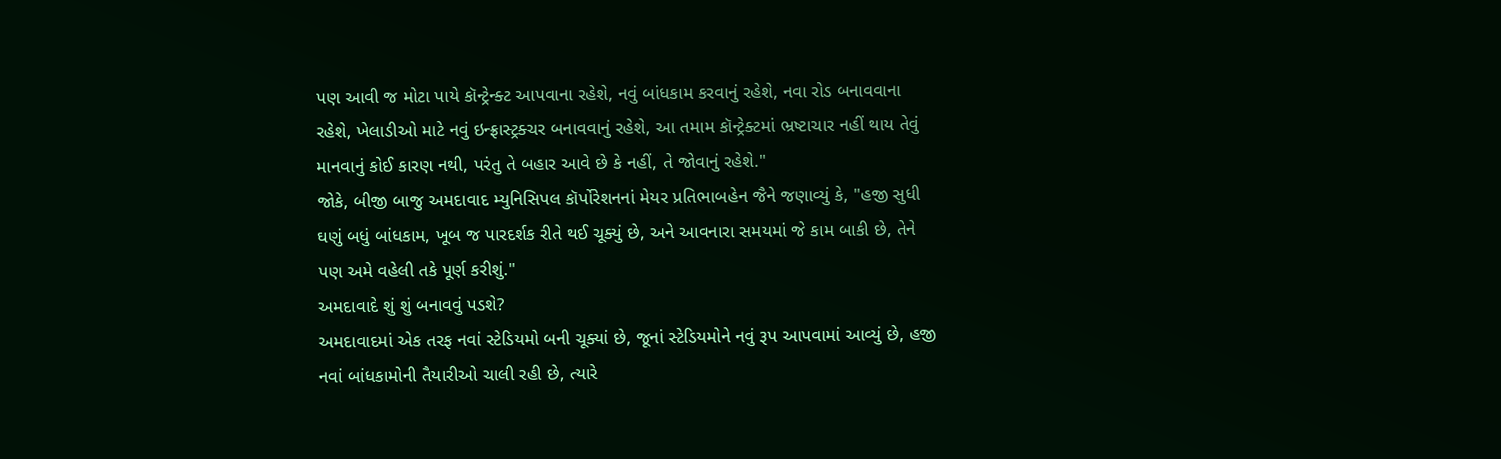પણ આવી જ મોટા પાયે કૉન્ટ્રેન્ક્ટ આપવાના રહેશે, નવું બાંધકામ કરવાનું રહેશે, નવા રોડ બનાવવાના રહેશે, ખેલાડીઓ માટે નવું ઇન્ફ્રાસ્ટ્રક્ચર બનાવવાનું રહેશે, આ તમામ કૉન્ટ્રેક્ટમાં ભ્રષ્ટાચાર નહીં થાય તેવું માનવાનું કોઈ કારણ નથી, પરંતુ તે બહાર આવે છે કે નહીં, તે જોવાનું રહેશે."
જોકે, બીજી બાજુ અમદાવાદ મ્યુનિસિપલ કૉર્પોરેશનનાં મેયર પ્રતિભાબહેન જૈને જણાવ્યું કે, "હજી સુધી ઘણું બધું બાંધકામ, ખૂબ જ પારદર્શક રીતે થઈ ચૂક્યું છે, અને આવનારા સમયમાં જે કામ બાકી છે, તેને પણ અમે વહેલી તકે પૂર્ણ કરીશું."
અમદાવાદે શું શું બનાવવું પડશે?
અમદાવાદમાં એક તરફ નવાં સ્ટેડિયમો બની ચૂક્યાં છે, જૂનાં સ્ટેડિયમોને નવું રૂપ આપવામાં આવ્યું છે, હજી નવાં બાંધકામોની તૈયારીઓ ચાલી રહી છે, ત્યારે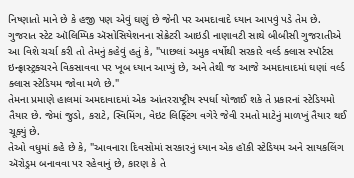નિષ્ણાતો માને છે કે હજી પણ એવું ઘણું છે જેની પર અમદાવાદે ધ્યાન આપવું પડે તેમ છે.
ગુજરાત સ્ટેટ ઑલિમ્પિક ઍસોસિયેશનના સેક્રેટરી આઇડી નાણાવટી સાથે બીબીસી ગુજરાતીએ આ વિશે ચર્ચા કરી તો તેમનું કહેવું હતું કે, "પાછલાં અમુક વર્ષોથી સરકારે વર્લ્ડ ક્લાસ સ્પૉર્ટસ ઇન્ફ્રાસ્ટ્રક્ચરને વિકસાવવા પર ખૂબ ધ્યાન આપ્યું છે, અને તેથી જ આજે અમદાવાદમાં ઘણાં વર્લ્ડ ક્લાસ સ્ટેડિયમ જોવા મળે છે."
તેમના પ્રમાણે હાલમાં અમદાવાદમાં એક આંતરરાષ્ટ્રીય સ્પર્ધા યોજાઈ શકે તે પ્રકારનાં સ્ટેડિયમો તૈયાર છે. જેમાં જુડો, કરાટે, સ્વિમિંગ, વેઇટ લિફ્ટિંગ વગેરે જેવી રમતો માટેનું માળખું તૈયાર થઈ ચૂક્યું છે.
તેઓ વધુમાં કહે છે કે, "આવનારા દિવસોમાં સરકારનું ધ્યાન એક હૉકી સ્ટેડિયમ અને સાયકલિંગ ઍરોડ્રમ બનાવવા પર રહેવાનું છે, કારણ કે તે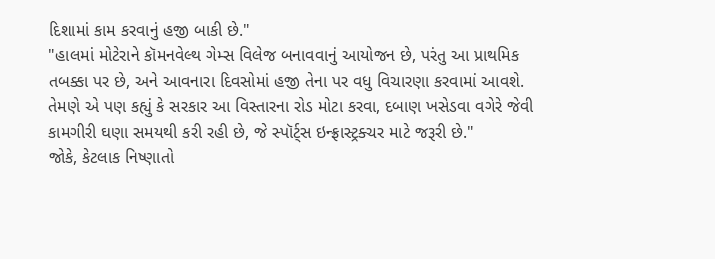દિશામાં કામ કરવાનું હજી બાકી છે."
"હાલમાં મોટેરાને કૉમનવેલ્થ ગેમ્સ વિલેજ બનાવવાનું આયોજન છે, પરંતુ આ પ્રાથમિક તબક્કા પર છે, અને આવનારા દિવસોમાં હજી તેના પર વધુ વિચારણા કરવામાં આવશે. તેમણે એ પણ કહ્યું કે સરકાર આ વિસ્તારના રોડ મોટા કરવા, દબાણ ખસેડવા વગેરે જેવી કામગીરી ઘણા સમયથી કરી રહી છે, જે સ્પૉર્ટ્સ ઇન્ફ્રાસ્ટ્રક્ચર માટે જરૂરી છે."
જોકે, કેટલાક નિષ્ણાતો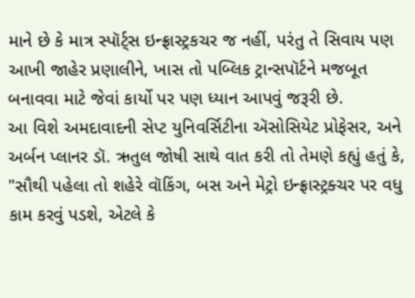માને છે કે માત્ર સ્પૉર્ટ્સ ઇન્ફ્રાસ્ટ્રકચર જ નહીં, પરંતુ તે સિવાય પણ આખી જાહેર પ્રણાલીને, ખાસ તો પબ્લિક ટ્રાન્સપૉર્ટને મજબૂત બનાવવા માટે જેવાં કાર્યો પર પણ ધ્યાન આપવું જરૂરી છે.
આ વિશે અમદાવાદની સેપ્ટ યુનિવર્સિટીના ઍસોસિયેટ પ્રોફેસર, અને અર્બન પ્લાનર ડૉ. ઋતુલ જોષી સાથે વાત કરી તો તેમણે કહ્યું હતું કે, "સૌથી પહેલા તો શહેરે વૉકિંગ, બસ અને મેટ્રો ઇન્ફ્રાસ્ટ્રક્ચર પર વધુ કામ કરવું પડશે, એટલે કે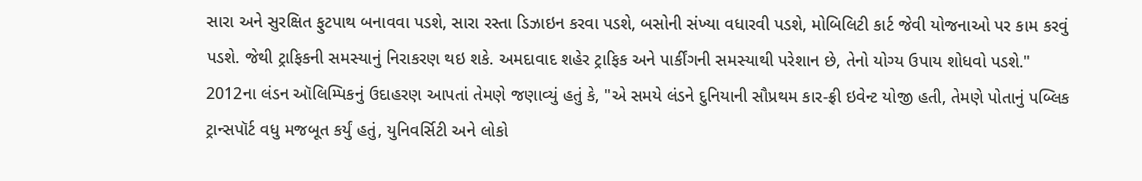સારા અને સુરક્ષિત ફુટપાથ બનાવવા પડશે, સારા રસ્તા ડિઝાઇન કરવા પડશે, બસોની સંખ્યા વધારવી પડશે, મોબિલિટી કાર્ટ જેવી યોજનાઓ પર કામ કરવું પડશે. જેથી ટ્રાફિકની સમસ્યાનું નિરાકરણ થઇ શકે. અમદાવાદ શહેર ટ્રાફિક અને પાર્કીંગની સમસ્યાથી પરેશાન છે, તેનો યોગ્ય ઉપાય શોધવો પડશે."
2012ના લંડન ઑલિમ્પિકનું ઉદાહરણ આપતાં તેમણે જણાવ્યું હતું કે, "એ સમયે લંડને દુનિયાની સૌપ્રથમ કાર-ફ્રી ઇવેન્ટ યોજી હતી, તેમણે પોતાનું પબ્લિક ટ્રાન્સપૉર્ટ વધુ મજબૂત કર્યું હતું, યુનિવર્સિટી અને લોકો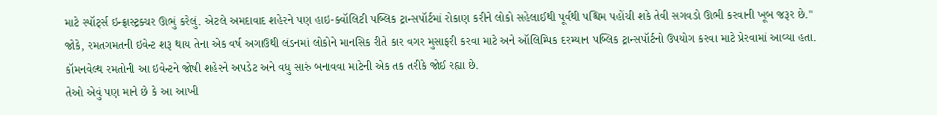માટે સ્પૉર્ટ્સ ઇન્ફ્રાસ્ટ્રક્ચર ઊભું કરેલું. એટલે અમદાવાદ શહેરને પણ હાઇ-ક્વૉલિટી પબ્લિક ટ્રાન્સપૉર્ટમાં રોકાણ કરીને લોકો સહેલાઈથી પૂર્વથી પશ્ચિમ પહોંચી શકે તેવી સગવડો ઊભી કરવાની ખૂબ જરૂર છે."
જોકે, રમતગમતની ઇવેન્ટ શરૂ થાય તેના એક વર્ષ અગાઉથી લંડનમાં લોકોને માનસિક રીતે કાર વગર મુસાફરી કરવા માટે અને ઑલિમ્પિક દરમ્યાન પબ્લિક ટ્રાન્સપૉર્ટનો ઉપયોગ કરવા માટે પ્રેરવામાં આવ્યા હતા.
કૉમનવેલ્થ રમતોની આ ઇવેન્ટને જોષી શહેરને અપડેટ અને વધુ સારું બનાવવા માટેની એક તક તરીકે જોઈ રહ્યા છે.
તેઓ એવું પણ માને છે કે આ આખી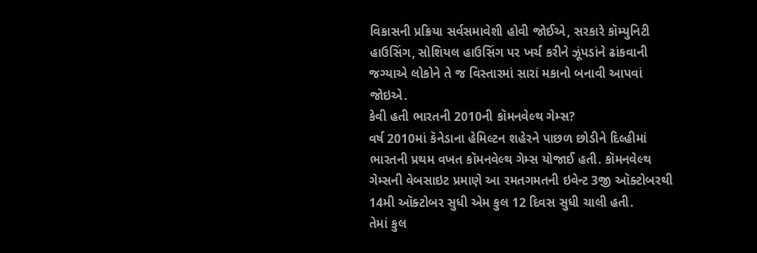વિકાસની પ્રક્રિયા સર્વસમાવેશી હોવી જોઈએ, સરકારે કૉમ્યુનિટી હાઉસિંગ, સોશિયલ હાઉસિંગ પર ખર્ચ કરીને ઝૂંપડાંને ઢાંકવાની જગ્યાએ લોકોને તે જ વિસ્તારમાં સારાં મકાનો બનાવી આપવાં જોઇએ.
કેવી હતી ભારતની 2010ની કૉમનવેલ્થ ગેમ્સ?
વર્ષ 2010માં કૅનેડાના હેમિલ્ટન શહેરને પાછળ છોડીને દિલ્હીમાં ભારતની પ્રથમ વખત કૉમનવેલ્થ ગેમ્સ યોજાઈ હતી. કૉમનવેલ્થ ગેમ્સની વેબસાઇટ પ્રમાણે આ રમતગમતની ઇવેન્ટ 3જી ઑક્ટોબરથી 14મી ઑક્ટોબર સુધી એમ કુલ 12 દિવસ સુધી ચાલી હતી.
તેમાં કુલ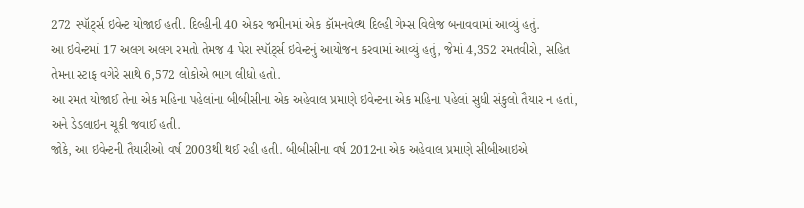272 સ્પૉર્ટ્સ ઇવેન્ટ યોજાઈ હતી. દિલ્હીની 40 એકર જમીનમાં એક કૉમનવેલ્થ દિલ્હી ગેમ્સ વિલેજ બનાવવામાં આવ્યું હતું.
આ ઇવેન્ટમાં 17 અલગ અલગ રમતો તેમજ 4 પેરા સ્પૉર્ટ્સ ઇવેન્ટનું આયોજન કરવામાં આવ્યું હતું, જેમાં 4,352 રમતવીરો, સહિત તેમના સ્ટાફ વગેરે સાથે 6,572 લોકોએ ભાગ લીધો હતો.
આ રમત યોજાઈ તેના એક મહિના પહેલાંના બીબીસીના એક અહેવાલ પ્રમાણે ઇવેન્ટના એક મહિના પહેલાં સુધી સંકુલો તૈયાર ન હતાં, અને ડેડલાઇન ચૂકી જવાઈ હતી.
જોકે, આ ઇવેન્ટની તૈયારીઓ વર્ષ 2003થી થઈ રહી હતી. બીબીસીના વર્ષ 2012ના એક અહેવાલ પ્રમાણે સીબીઆઇએ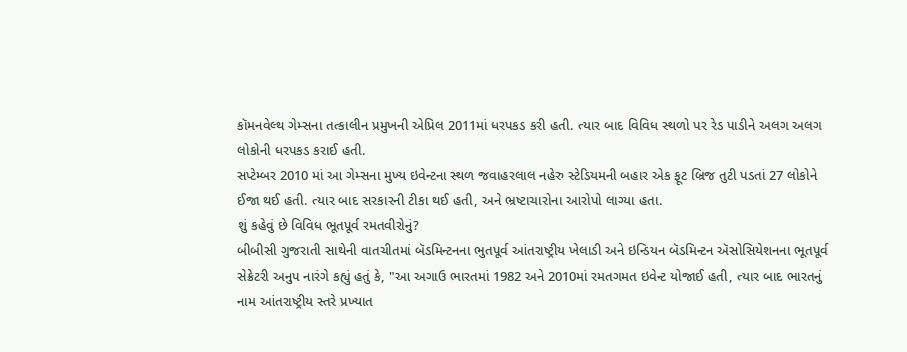કૉમનવેલ્થ ગેમ્સના તત્કાલીન પ્રમુખની એપ્રિલ 2011માં ધરપકડ કરી હતી. ત્યાર બાદ વિવિધ સ્થળો પર રેડ પાડીને અલગ અલગ લોકોની ધરપકડ કરાઈ હતી.
સપ્ટેમ્બર 2010 માં આ ગેમ્સના મુખ્ય ઇવેન્ટના સ્થળ જવાહરલાલ નહેરુ સ્ટેડિયમની બહાર એક ફૂટ બ્રિજ તુટી પડતાં 27 લોકોને ઈજા થઈ હતી. ત્યાર બાદ સરકારની ટીકા થઈ હતી, અને ભ્રષ્ટાચારોના આરોપો લાગ્યા હતા.
શું કહેવું છે વિવિધ ભૂતપૂર્વ રમતવીરોનું?
બીબીસી ગુજરાતી સાથેની વાતચીતમાં બૅડમિન્ટનના ભુતપૂર્વ આંતરાષ્ટ્રીય ખેલાડી અને ઇન્ડિયન બૅડમિન્ટન ઍસોસિયેશનના ભૂતપૂર્વ સેક્રેટરી અનુપ નારંગે કહ્યું હતું કે, "આ અગાઉ ભારતમાં 1982 અને 2010માં રમતગમત ઇવેન્ટ યોજાઈ હતી, ત્યાર બાદ ભારતનું નામ આંતરાષ્ટ્રીય સ્તરે પ્રખ્યાત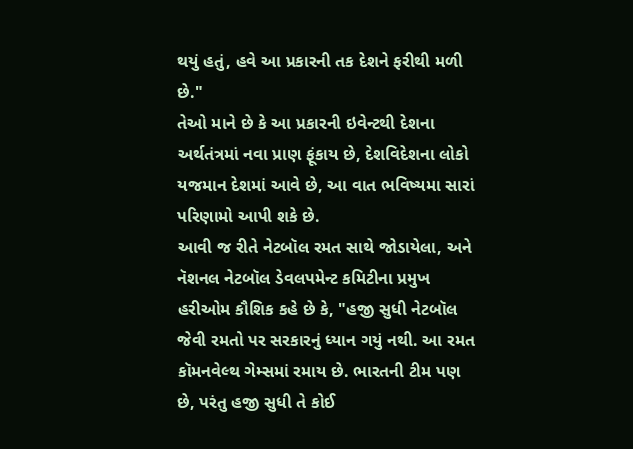થયું હતું, હવે આ પ્રકારની તક દેશને ફરીથી મળી છે."
તેઓ માને છે કે આ પ્રકારની ઇવેન્ટથી દેશના અર્થતંત્રમાં નવા પ્રાણ ફૂંકાય છે, દેશવિદેશના લોકો યજમાન દેશમાં આવે છે, આ વાત ભવિષ્યમા સારાં પરિણામો આપી શકે છે.
આવી જ રીતે નેટબૉલ રમત સાથે જોડાયેલા, અને નૅશનલ નેટબૉલ ડેવલપમેન્ટ કમિટીના પ્રમુખ હરીઓમ કૌશિક કહે છે કે, "હજી સુધી નેટબૉલ જેવી રમતો પર સરકારનું ધ્યાન ગયું નથી. આ રમત કૉમનવેલ્થ ગેમ્સમાં રમાય છે. ભારતની ટીમ પણ છે, પરંતુ હજી સુધી તે કોઈ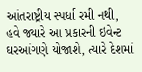આંતરાષ્ટ્રીય સ્પર્ધા રમી નથી, હવે જ્યારે આ પ્રકારની ઇવેન્ટ ઘરઆંગણે યોજાશે, ત્યારે દેશમાં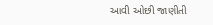આવી ઓછી જાણીતી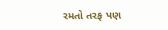રમતો તરફ પણ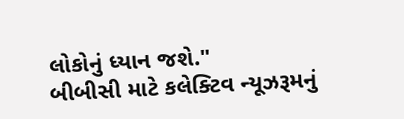લોકોનું ધ્યાન જશે."
બીબીસી માટે કલેક્ટિવ ન્યૂઝરૂમનું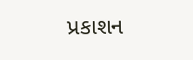પ્રકાશન